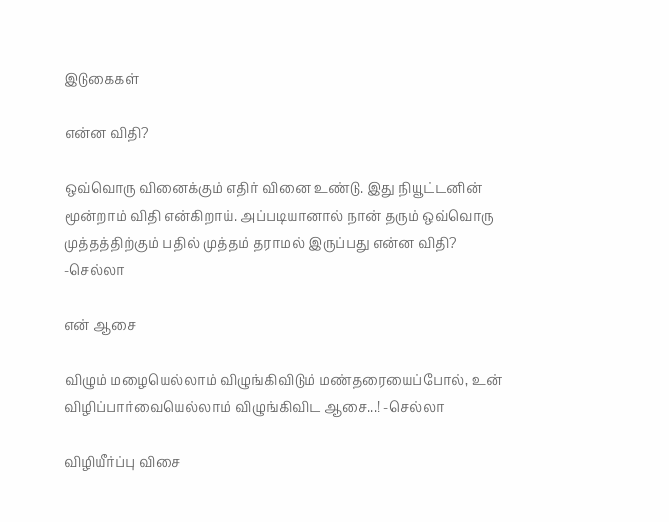இடுகைகள்

என்ன விதி?

ஒவ்வொரு வினைக்கும் எதிர் வினை உண்டு. இது நியூட்டனின் மூன்றாம் விதி என்கிறாய். அப்படியானால் நான் தரும் ஒவ்வொரு முத்தத்திற்கும் பதில் முத்தம் தராமல் இருப்பது என்ன விதி? -செல்லா

என் ஆசை

விழும் மழையெல்லாம் விழுங்கிவிடும் மண்தரையைப்போல், உன் விழிப்பார்வையெல்லாம் விழுங்கிவிட ஆசை...! -செல்லா

விழியீர்ப்பு விசை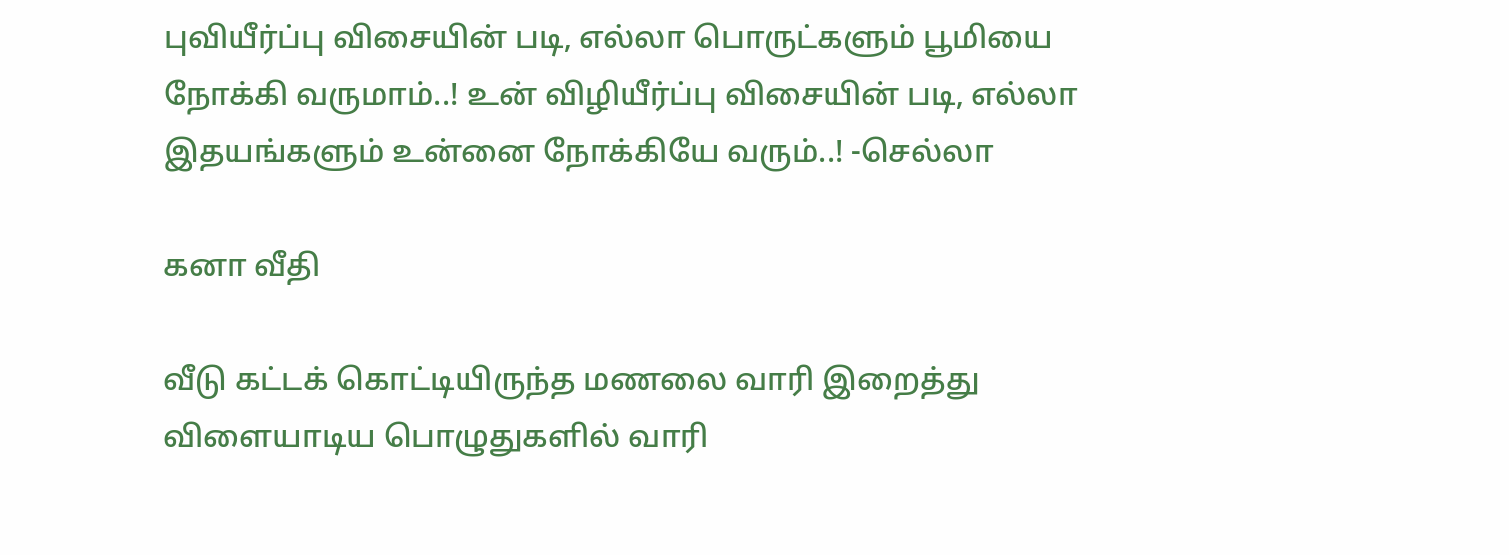புவியீர்ப்பு விசையின் படி, எல்லா பொருட்களும் பூமியை நோக்கி வருமாம்..! உன் விழியீர்ப்பு விசையின் படி, எல்லா இதயங்களும் உன்னை நோக்கியே வரும்..! -செல்லா

கனா வீதி

வீடு கட்டக் கொட்டியிருந்த மணலை வாரி இறைத்து விளையாடிய பொழுதுகளில் வாரி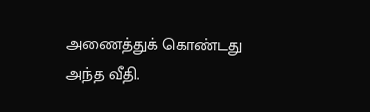அணைத்துக் கொண்டது அந்த வீதி.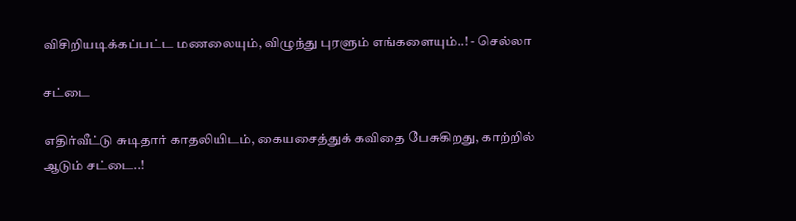விசிறியடிக்கப்பட்ட மணலையும், விழுந்து புரளும் எங்களையும்..! - செல்லா

சட்டை

எதிர்வீட்டு சுடிதார் காதலியிடம், கையசைத்துக் கவிதை பேசுகிறது, காற்றில் ஆடும் சட்டை..!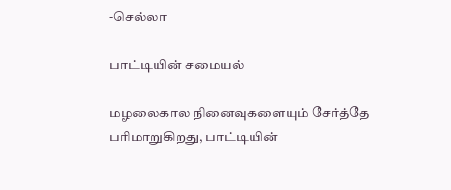-செல்லா

பாட்டியின் சமையல்

மழலைகால நினைவுகளையும் சேர்த்தே பரிமாறுகிறது, பாட்டியின்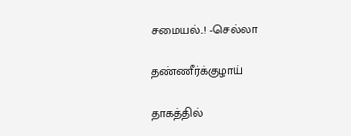சமையல்..! -செல்லா

தண்ணீர்க்குழாய்

தாகத்தில்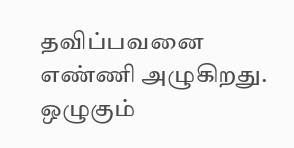தவிப்பவனை எண்ணி அழுகிறது. ஒழுகும்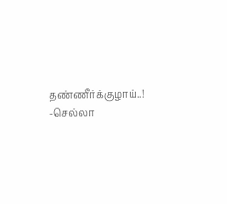தண்ணீர்க்குழாய்..! -செல்லா